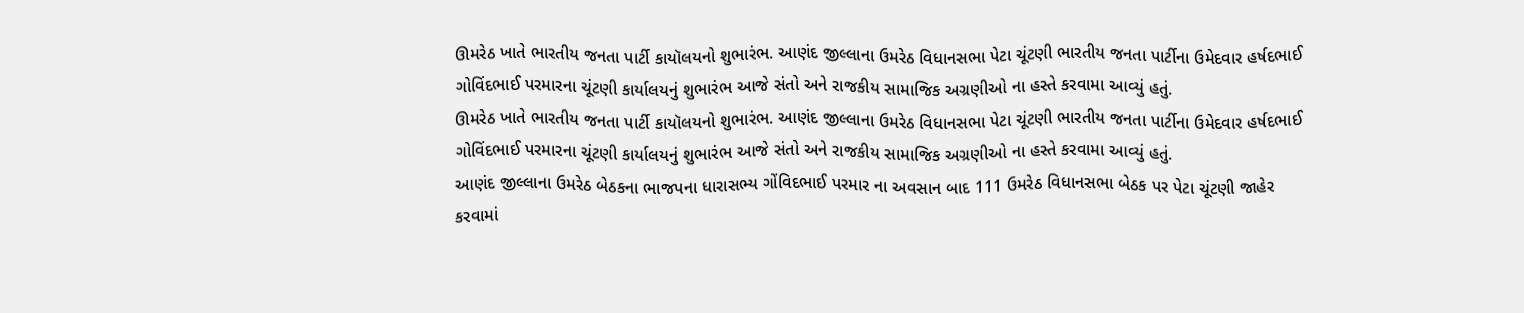ઊમરેઠ ખાતે ભારતીય જનતા પાર્ટી કાયૉલયનો શુભારંભ. આણંદ જીલ્લાના ઉમરેઠ વિધાનસભા પેટા ચૂંટણી ભારતીય જનતા પાર્ટીના ઉમેદવાર હર્ષદભાઈ ગોવિંદભાઈ પરમારના ચૂંટણી કાર્યાલયનું શુભારંભ આજે સંતો અને રાજકીય સામાજિક અગ્રણીઓ ના હસ્તે કરવામા આવ્યું હતું.
ઊમરેઠ ખાતે ભારતીય જનતા પાર્ટી કાયૉલયનો શુભારંભ. આણંદ જીલ્લાના ઉમરેઠ વિધાનસભા પેટા ચૂંટણી ભારતીય જનતા પાર્ટીના ઉમેદવાર હર્ષદભાઈ ગોવિંદભાઈ પરમારના ચૂંટણી કાર્યાલયનું શુભારંભ આજે સંતો અને રાજકીય સામાજિક અગ્રણીઓ ના હસ્તે કરવામા આવ્યું હતું.
આણંદ જીલ્લાના ઉમરેઠ બેઠકના ભાજપના ધારાસભ્ય ગોંવિદભાઈ પરમાર ના અવસાન બાદ 111 ઉમરેઠ વિધાનસભા બેઠક પર પેટા ચૂંટણી જાહેર કરવામાં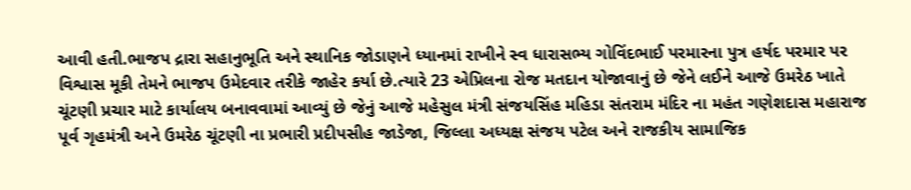આવી હતી.ભાજપ દ્રારા સહાનુભૂતિ અને સ્થાનિક જોડાણને ધ્યાનમાં રાખીને સ્વ ધારાસભ્ય ગોવિંદભાઈ પરમારના પુત્ર હર્ષદ પરમાર પર વિશ્વાસ મૂકી તેમને ભાજપ ઉમેદવાર તરીકે જાહેર કર્યા છે.ત્યારે 23 એપ્રિલના રોજ મતદાન યોજાવાનું છે જેને લઈને આજે ઉમરેઠ ખાતે ચૂંટણી પ્રચાર માટે કાર્યાલય બનાવવામાં આવ્યું છે જેનું આજે મહેસુલ મંત્રી સંજયસિંહ મહિડા સંતરામ મંદિર ના મહંત ગણેશદાસ મહારાજ પૂર્વ ગૃહમંત્રી અને ઉમરેઠ ચૂંટણી ના પ્રભારી પ્રદીપસીહ જાડેજા, જિલ્લા અધ્યક્ષ સંજય પટેલ અને રાજકીય સામાજિક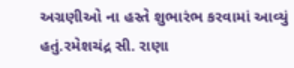અગ્રણીઓ ના હસ્તે શુભારંભ કરવામાં આવ્યું હતું.રમેશચંદ્ર સી. રાણા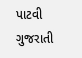પાટવી ગુજરાતી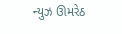ન્યુઝ ઊમરેઠ